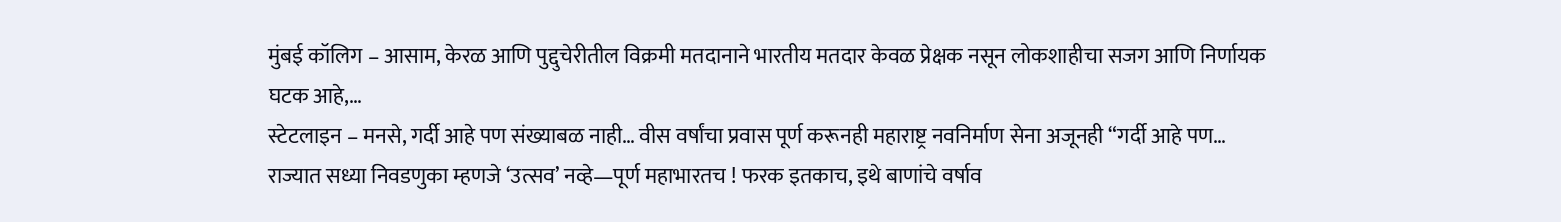मुंबई कॉलिग – आसाम, केरळ आणि पुद्दुचेरीतील विक्रमी मतदानाने भारतीय मतदार केवळ प्रेक्षक नसून लोकशाहीचा सजग आणि निर्णायक घटक आहे,…
स्टेटलाइन – मनसे, गर्दी आहे पण संख्याबळ नाही… वीस वर्षांचा प्रवास पूर्ण करूनही महाराष्ट्र नवनिर्माण सेना अजूनही “गर्दी आहे पण…
राज्यात सध्या निवडणुका म्हणजे ‘उत्सव’ नव्हे—पूर्ण महाभारतच ! फरक इतकाच, इथे बाणांचे वर्षाव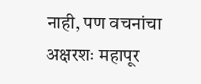नाही, पण वचनांचा अक्षरशः महापूर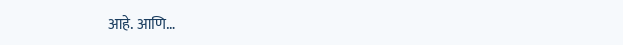आहे. आणि…